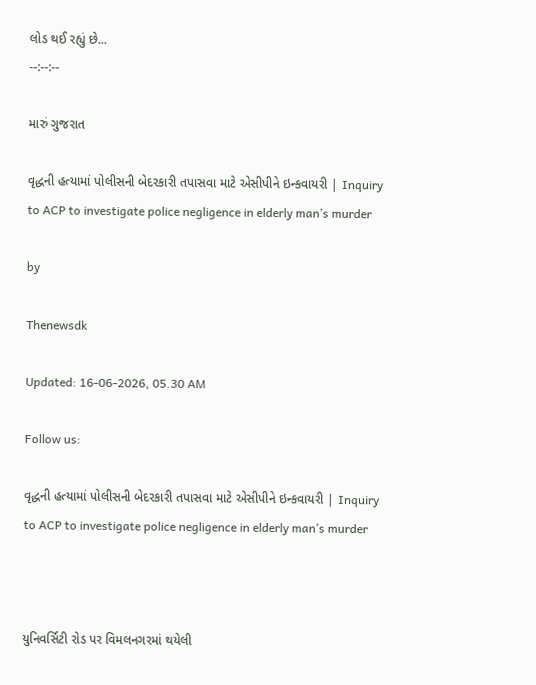લોડ થઈ રહ્યું છે...
--:--:--

મારું ગુજરાત

વૃદ્ધની હત્યામાં પોલીસની બેદરકારી તપાસવા માટે એસીપીને ઇન્કવાયરી | Inquiry to ACP to investigate police negligence in elderly man’s murder

by

Thenewsdk

Updated: 16-06-2026, 05.30 AM

Follow us:

વૃદ્ધની હત્યામાં પોલીસની બેદરકારી તપાસવા માટે એસીપીને ઇન્કવાયરી | Inquiry to ACP to investigate police negligence in elderly man’s murder



યુનિવર્સિટી રોડ પર વિમલનગરમાં થયેલી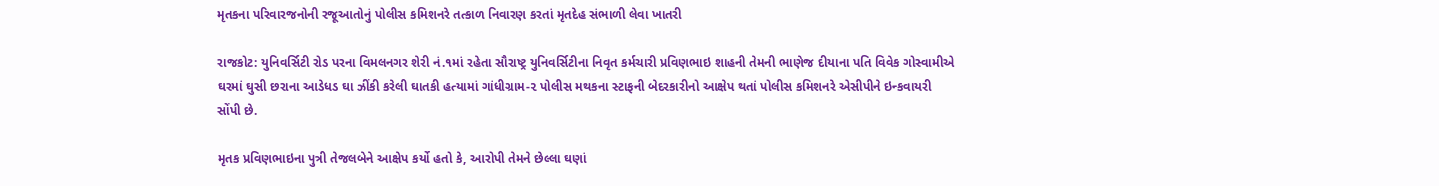મૃતકના પરિવારજનોની રજૂઆતોનું પોલીસ કમિશનરે તત્કાળ નિવારણ કરતાં મૃતદેહ સંભાળી લેવા ખાતરી

રાજકોટ: યુનિવર્સિટી રોડ પરના વિમલનગર શેરી નં.૧માં રહેતા સૌરાષ્ટ્ર યુનિવર્સિટીના નિવૃત કર્મચારી પ્રવિણભાઇ શાહની તેમની ભાણેજ દીયાના પતિ વિવેક ગોસ્વામીએ ઘરમાં ઘુસી છરાના આડેધડ ઘા ઝીંકી કરેલી ઘાતકી હત્યામાં ગાંધીગ્રામ-૨ પોલીસ મથકના સ્ટાફની બેદરકારીનો આક્ષેપ થતાં પોલીસ કમિશનરે એસીપીને ઇન્કવાયરી સોંપી છે.

મૃતક પ્રવિણભાઇના પુત્રી તેજલબેને આક્ષેપ કર્યો હતો કે, આરોપી તેમને છેલ્લા ઘણાં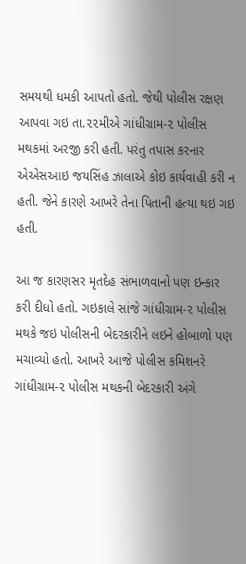સમયથી ધમકી આપતો હતો. જેથી પોલીસ રક્ષણ આપવા ગઇ તા.૨૨મીએ ગાંધીગ્રામ-૨ પોલીસ મથકમાં અરજી કરી હતી. પરંતુ તપાસ કરનાર એએસઆઇ જયસિંહ ઝાલાએ કોઇ કાર્યવાહી કરી ન હતી. જેને કારણે આખરે તેના પિતાની હત્યા થઇ ગઇ હતી.

આ જ કારણસર મૃતદેહ સંભાળવાનો પણ ઇન્કાર કરી દીધો હતો. ગઇકાલે સાંજે ગાંધીગ્રામ-૨ પોલીસ મથકે જઇ પોલીસની બેદરકારીને લઇને હોબાળો પણ મચાવ્યો હતો. આખરે આજે પોલીસ કમિશનરે ગાંધીગ્રામ-૨ પોલીસ મથકની બેદરકારી અંગે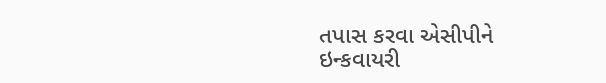તપાસ કરવા એસીપીને ઇન્કવાયરી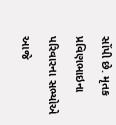સોંપી છે. મૃતક પ્રવિણભાઇના પરિવારના સભ્યોએ આજે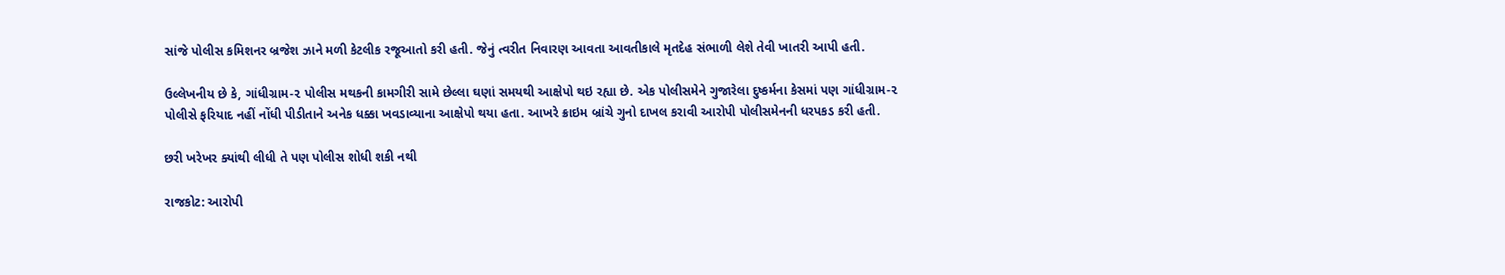સાંજે પોલીસ કમિશનર બ્રજેશ ઝાને મળી કેટલીક રજૂઆતો કરી હતી. જેનું ત્વરીત નિવારણ આવતા આવતીકાલે મૃતદેહ સંભાળી લેશે તેવી ખાતરી આપી હતી.

ઉલ્લેખનીય છે કે, ગાંધીગ્રામ-૨ પોલીસ મથકની કામગીરી સામે છેલ્લા ઘણાં સમયથી આક્ષેપો થઇ રહ્યા છે. એક પોલીસમેને ગુજારેલા દુષ્કર્મના કેસમાં પણ ગાંધીગ્રામ-૨ પોલીસે ફરિયાદ નહીં નોંધી પીડીતાને અનેક ધક્કા ખવડાવ્યાના આક્ષેપો થયા હતા. આખરે ક્રાઇમ બ્રાંચે ગુનો દાખલ કરાવી આરોપી પોલીસમેનની ધરપકડ કરી હતી.

છરી ખરેખર ક્યાંથી લીધી તે પણ પોલીસ શોધી શકી નથી

રાજકોટ: આરોપી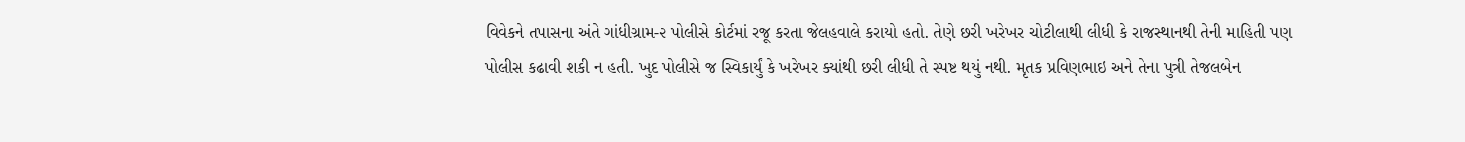વિવેકને તપાસના અંતે ગાંધીગ્રામ-૨ પોલીસે કોર્ટમાં રજૂ કરતા જેલહવાલે કરાયો હતો. તેણે છરી ખરેખર ચોટીલાથી લીધી કે રાજસ્થાનથી તેની માહિતી પણ પોલીસ કઢાવી શકી ન હતી. ખુદ પોલીસે જ સ્વિકાર્યું કે ખરેખર ક્યાંથી છરી લીધી તે સ્પષ્ટ થયું નથી. મૃતક પ્રવિણભાઇ અને તેના પુત્રી તેજલબેન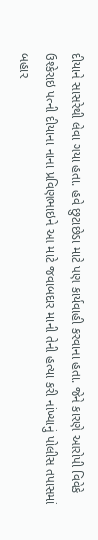દીયાને સાસરેથી લેવા ગયા હતા. હવે છુટાછેડા માટે પણ કાર્યવાહી કરવાના હતા. જેને કારણે આરોપી વિવેકે ઉશ્કેરાઇ પત્ની દીયાના નાના પ્રવિણભાઇને આ માટે જવાબદાર માની તેની હત્યા કરી નાંખ્યાનું પોલીસ તપાસમાં બહાર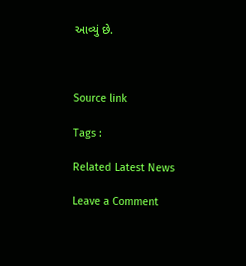આવ્યું છે.



Source link

Tags :

Related Latest News

Leave a Comment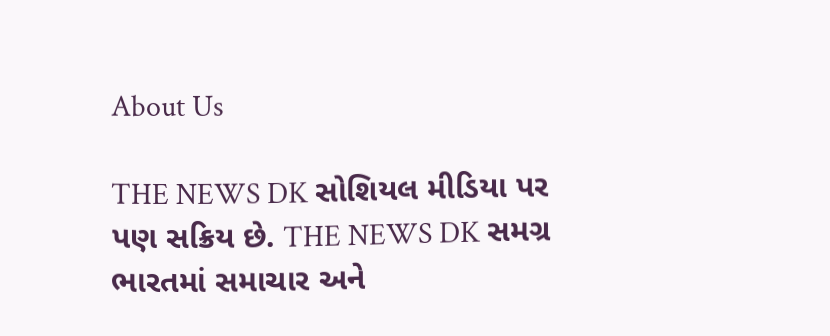About Us

THE NEWS DK સોશિયલ મીડિયા પર પણ સક્રિય છે. THE NEWS DK સમગ્ર ભારતમાં સમાચાર અને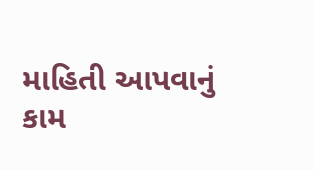માહિતી આપવાનું કામ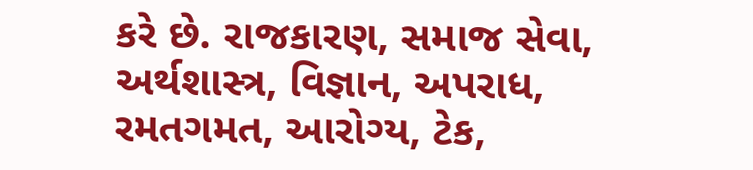કરે છે. રાજકારણ, સમાજ સેવા, અર્થશાસ્ત્ર, વિજ્ઞાન, અપરાધ, રમતગમત, આરોગ્ય, ટેક,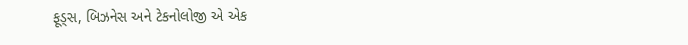ફૂડ્સ, બિઝનેસ અને ટેકનોલોજી એ એક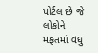પોર્ટલ છે જે લોકોને મફતમાં વધુ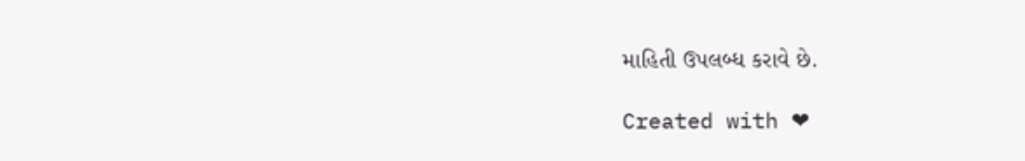માહિતી ઉપલબ્ધ કરાવે છે.

Created with ❤